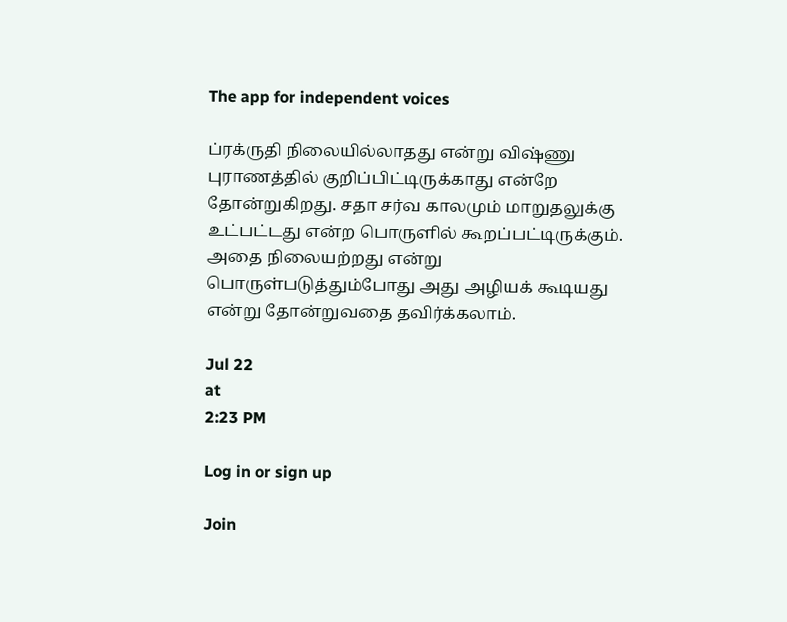The app for independent voices

ப்ரக்ருதி நிலையில்லாதது என்று விஷ்ணு புராணத்தில் குறிப்பிட்டிருக்காது என்றே தோன்றுகிறது. சதா சர்வ காலமும் மாறுதலுக்கு உட்பட்டது என்ற பொருளில் கூறப்பட்டிருக்கும். அதை நிலையற்றது என்று பொருள்படுத்தும்போது அது அழியக் கூடியது என்று தோன்றுவதை தவிர்க்கலாம்.

Jul 22
at
2:23 PM

Log in or sign up

Join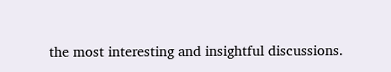the most interesting and insightful discussions.